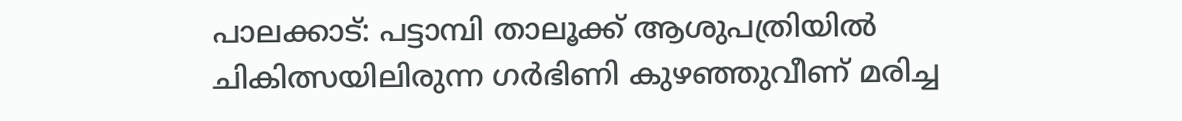പാലക്കാട്: പട്ടാമ്പി താലൂക്ക് ആശുപത്രിയിൽ ചികിത്സയിലിരുന്ന ഗർഭിണി കുഴഞ്ഞുവീണ് മരിച്ച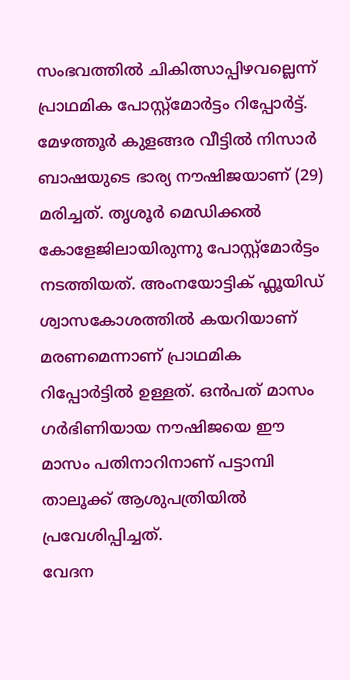സംഭവത്തിൽ ചികിത്സാപ്പിഴവല്ലെന്ന് പ്രാഥമിക പോസ്റ്റ്മോർട്ടം റിപ്പോർട്ട്. മേഴത്തൂർ കുളങ്ങര വീട്ടിൽ നിസാർ ബാഷയുടെ ഭാര്യ നൗഷിജയാണ് (29) മരിച്ചത്. തൃശൂർ മെഡിക്കൽ കോളേജിലായിരുന്നു പോസ്റ്റ്മോർട്ടം നടത്തിയത്. അംനയോട്ടിക് ഫ്ലൂയിഡ് ശ്വാസകോശത്തിൽ കയറിയാണ് മരണമെന്നാണ് പ്രാഥമിക റിപ്പോർട്ടിൽ ഉള്ളത്. ഒൻപത് മാസം ഗർഭിണിയായ നൗഷിജയെ ഈ മാസം പതിനാറിനാണ് പട്ടാമ്പി താലൂക്ക് ആശുപത്രിയിൽ പ്രവേശിപ്പിച്ചത്.
വേദന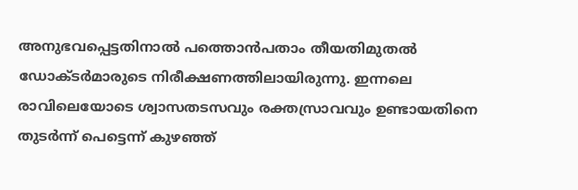അനുഭവപ്പെട്ടതിനാൽ പത്തൊൻപതാം തീയതിമുതൽ ഡോക്ടർമാരുടെ നിരീക്ഷണത്തിലായിരുന്നു. ഇന്നലെ രാവിലെയോടെ ശ്വാസതടസവും രക്തസ്രാവവും ഉണ്ടായതിനെ തുടർന്ന് പെട്ടെന്ന് കുഴഞ്ഞ്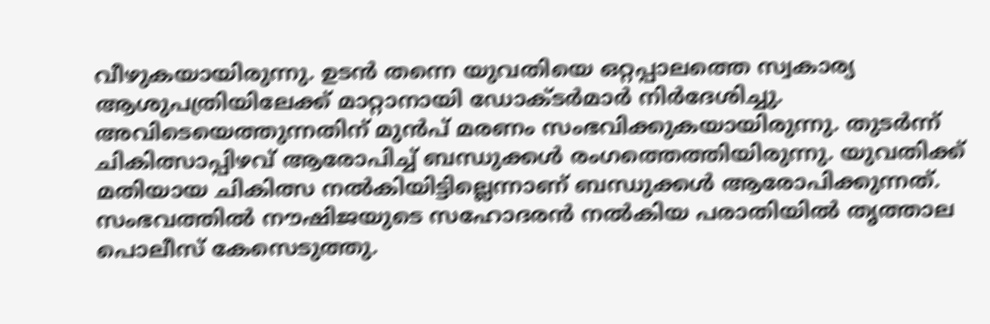വീഴുകയായിരുന്നു. ഉടൻ തന്നെ യുവതിയെ ഒറ്റപ്പാലത്തെ സ്വകാര്യ ആശുപത്രിയിലേക്ക് മാറ്റാനായി ഡോക്ടർമാർ നിർദേശിച്ചു. അവിടെയെത്തുന്നതിന് മുൻപ് മരണം സംഭവിക്കുകയായിരുന്നു. തുടർന്ന് ചികിത്സാപ്പിഴവ് ആരോപിച്ച് ബന്ധുക്കൾ രംഗത്തെത്തിയിരുന്നു. യുവതിക്ക് മതിയായ ചികിത്സ നൽകിയിട്ടില്ലെന്നാണ് ബന്ധുക്കൾ ആരോപിക്കുന്നത്. സംഭവത്തിൽ നൗഷിജയുടെ സഹോദരൻ നൽകിയ പരാതിയിൽ തൃത്താല പൊലീസ് കേസെടുത്തു.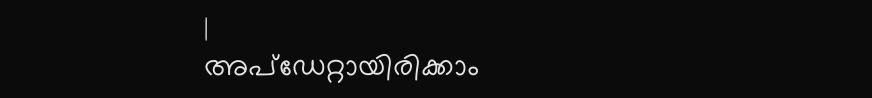|
അപ്ഡേറ്റായിരിക്കാം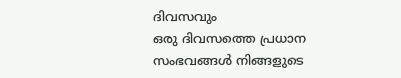ദിവസവും
ഒരു ദിവസത്തെ പ്രധാന സംഭവങ്ങൾ നിങ്ങളുടെ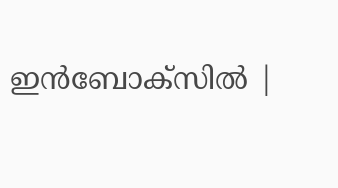ഇൻബോക്സിൽ |